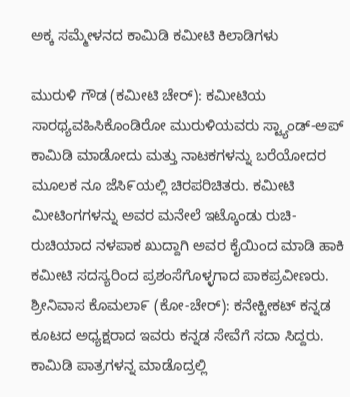ಅಕ್ಕ ಸಮ್ಮೇಳನದ ಕಾಮಿಡಿ ಕಮೀಟಿ ಕಿಲಾಡಿಗಳು

ಮುರುಳಿ ಗೌಡ (ಕಮೀಟಿ ಚೇರ್): ಕಮೀಟಿಯ ಸಾರಥ್ಯವಹಿಸಿಕೊಂಡಿರೋ ಮುರುಳಿಯವರು ಸ್ಟ್ಯಾಂಡ್-ಅಪ್ ಕಾಮಿಡಿ ಮಾಡೋದು ಮತ್ತು ನಾಟಕಗಳನ್ನು ಬರೆಯೋದರ ಮೂಲಕ ನೂ ಜೆಸಿ೯ಯಲ್ಲಿ ಚಿರಪರಿಚಿತರು. ಕಮೀಟಿ ಮೀಟಿಂಗಗಳನ್ನು ಅವರ ಮನೇಲೆ ಇಟ್ಕೊಂಡು ರುಚಿ-ರುಚಿಯಾದ ನಳಪಾಕ ಖುದ್ದಾಗಿ ಅವರ ಕೈಯಿಂದ ಮಾಡಿ ಹಾಕಿ ಕಮೀಟಿ ಸದಸ್ಯರಿಂದ ಪ್ರಶಂಸೆಗೊಳ್ಳಗಾದ ಪಾಕಪ್ರವೀಣರು.
ಶ್ರೀನಿವಾಸ ಕೊಮಲಾ೯ (ಕೋ-ಚೇರ್): ಕನೇಕ್ಟೀಕಟ್ ಕನ್ನಡ ಕೂಟದ ಅಧ್ಯಕ್ಷರಾದ ಇವರು ಕನ್ನಡ ಸೇವೆಗೆ ಸದಾ ಸಿದ್ದರು. ಕಾಮಿಡಿ ಪಾತ್ರಗಳನ್ನ ಮಾಡೊದ್ರಲ್ಲಿ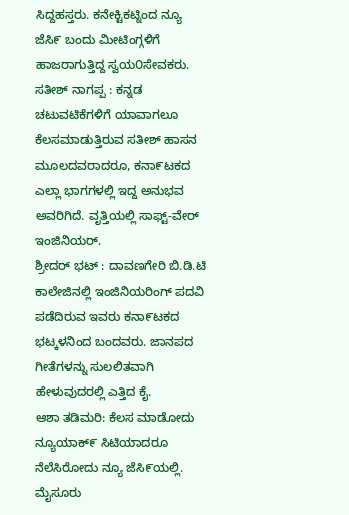ಸಿದ್ದಹಸ್ತರು. ಕನೇಕ್ಟಿಕಟ್ನಿಂದ ನ್ಯೂ ಜೆಸಿ೯ ಬಂದು ಮೀಟಿಂಗ್ಗಳಿಗೆ ಹಾಜರಾಗುತ್ತಿದ್ದ ಸ್ವಯ೦ಸೇವಕರು.
ಸತೀಶ್ ನಾಗಪ್ಪ : ಕನ್ನಡ ಚಟುವಟಿಕೆಗಳಿಗೆ ಯಾವಾಗಲೂ ಕೆಲಸಮಾಡುತ್ತಿರುವ ಸತೀಶ್ ಹಾಸನ ಮೂಲದವರಾದರೂ, ಕನಾ೯ಟಕದ ಎಲ್ಲಾ ಭಾಗಗಳಲ್ಲಿ ಇದ್ದ ಅನುಭವ ಅವರಿಗಿದೆ. ವೃತ್ತಿಯಲ್ಲಿ ಸಾಫ್ಟ್-ವೇರ್ ಇಂಜಿನಿಯರ್.
ಶ್ರೀದರ್ ಭಟ್ : ದಾವಣಗೇರಿ ಬಿ.ಡಿ.ಟಿ ಕಾಲೇಜಿನಲ್ಲಿ ಇಂಜಿನಿಯರಿಂಗ್ ಪದವಿ ಪಡೆದಿರುವ ಇವರು ಕನಾ೯ಟಕದ ಭಟ್ಕಳನಿಂದ ಬಂದವರು. ಜಾನಪದ ಗೀತೆಗಳನ್ನು ಸುಲಲಿತವಾಗಿ ಹೇಳುವುದರಲ್ಲಿ ಎತ್ತಿದ ಕೈ.
ಆಶಾ ತಡಿಮರಿ: ಕೆಲಸ ಮಾಡೋದು ನ್ಯೂಯಾಕ್೯ ಸಿಟಿಯಾದರೂ ನೆಲೆಸಿರೋದು ನ್ಯೂ ಜೆಸಿ೯ಯಲ್ಲಿ. ಮೈಸೂರು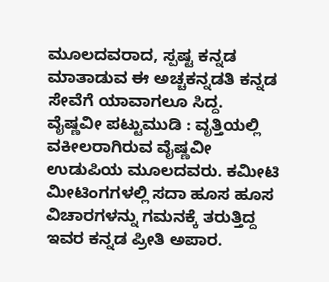ಮೂಲದವರಾದ, ಸ್ಪಷ್ಟ ಕನ್ನಡ ಮಾತಾಡುವ ಈ ಅಚ್ಚಕನ್ನಡತಿ ಕನ್ನಡ ಸೇವೆಗೆ ಯಾವಾಗಲೂ ಸಿದ್ದ.
ವೈಷ್ಣವೀ ಪಟ್ಟುಮುಡಿ : ವೃತ್ತಿಯಲ್ಲಿ ವಕೀಲರಾಗಿರುವ ವೈಷ್ಣವೀ ಉಡುಪಿಯ ಮೂಲದವರು. ಕಮೀಟಿ ಮೀಟಿಂಗಗಳಲ್ಲಿ ಸದಾ ಹೂಸ ಹೂಸ ವಿಚಾರಗಳನ್ನು ಗಮನಕ್ಕೆ ತರುತ್ತಿದ್ದ ಇವರ ಕನ್ನಡ ಪ್ರೀತಿ ಅಪಾರ.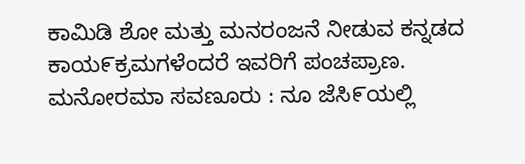ಕಾಮಿಡಿ ಶೋ ಮತ್ತು ಮನರಂಜನೆ ನೀಡುವ ಕನ್ನಡದ ಕಾಯ೯ಕ್ರಮಗಳೆಂದರೆ ಇವರಿಗೆ ಪಂಚಪ್ರಾಣ.
ಮನೋರಮಾ ಸವಣೂರು : ನೂ ಜೆಸಿ೯ಯಲ್ಲಿ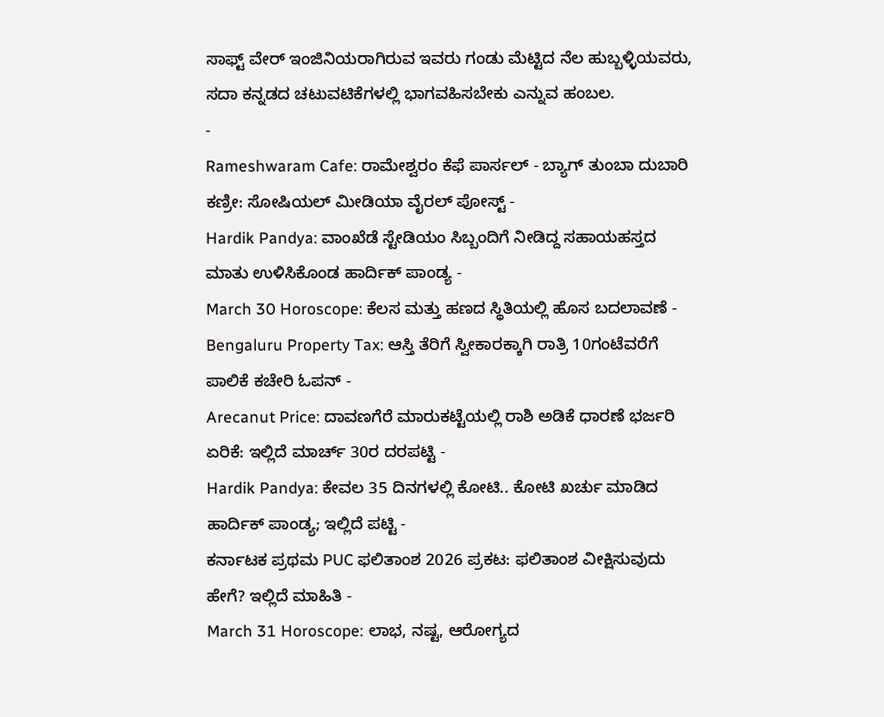ಸಾಫ್ಟ್ ವೇರ್ ಇಂಜಿನಿಯರಾಗಿರುವ ಇವರು ಗಂಡು ಮೆಟ್ಟಿದ ನೆಲ ಹುಬ್ಬಳ್ಳಿಯವರು, ಸದಾ ಕನ್ನಡದ ಚಟುವಟಿಕೆಗಳಲ್ಲಿ ಭಾಗವಹಿಸಬೇಕು ಎನ್ನುವ ಹಂಬಲ.
-
Rameshwaram Cafe: ರಾಮೇಶ್ವರಂ ಕೆಫೆ ಪಾರ್ಸಲ್ - ಬ್ಯಾಗ್ ತುಂಬಾ ದುಬಾರಿ ಕಣ್ರೀ: ಸೋಷಿಯಲ್ ಮೀಡಿಯಾ ವೈರಲ್ ಪೋಸ್ಟ್ -
Hardik Pandya: ವಾಂಖೆಡೆ ಸ್ಟೇಡಿಯಂ ಸಿಬ್ಬಂದಿಗೆ ನೀಡಿದ್ದ ಸಹಾಯಹಸ್ತದ ಮಾತು ಉಳಿಸಿಕೊಂಡ ಹಾರ್ದಿಕ್ ಪಾಂಡ್ಯ -
March 30 Horoscope: ಕೆಲಸ ಮತ್ತು ಹಣದ ಸ್ಥಿತಿಯಲ್ಲಿ ಹೊಸ ಬದಲಾವಣೆ -
Bengaluru Property Tax: ಆಸ್ತಿ ತೆರಿಗೆ ಸ್ವೀಕಾರಕ್ಕಾಗಿ ರಾತ್ರಿ 10ಗಂಟೆವರೆಗೆ ಪಾಲಿಕೆ ಕಚೇರಿ ಓಪನ್ -
Arecanut Price: ದಾವಣಗೆರೆ ಮಾರುಕಟ್ಟೆಯಲ್ಲಿ ರಾಶಿ ಅಡಿಕೆ ಧಾರಣೆ ಭರ್ಜರಿ ಏರಿಕೆ: ಇಲ್ಲಿದೆ ಮಾರ್ಚ್ 30ರ ದರಪಟ್ಟಿ -
Hardik Pandya: ಕೇವಲ 35 ದಿನಗಳಲ್ಲಿ ಕೋಟಿ.. ಕೋಟಿ ಖರ್ಚು ಮಾಡಿದ ಹಾರ್ದಿಕ್ ಪಾಂಡ್ಯ; ಇಲ್ಲಿದೆ ಪಟ್ಟಿ -
ಕರ್ನಾಟಕ ಪ್ರಥಮ PUC ಫಲಿತಾಂಶ 2026 ಪ್ರಕಟ: ಫಲಿತಾಂಶ ವೀಕ್ಷಿಸುವುದು ಹೇಗೆ? ಇಲ್ಲಿದೆ ಮಾಹಿತಿ -
March 31 Horoscope: ಲಾಭ, ನಷ್ಟ, ಆರೋಗ್ಯದ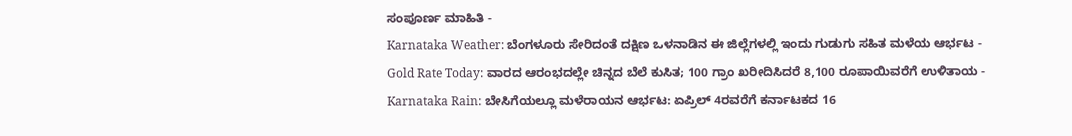ಸಂಪೂರ್ಣ ಮಾಹಿತಿ -
Karnataka Weather: ಬೆಂಗಳೂರು ಸೇರಿದಂತೆ ದಕ್ಷಿಣ ಒಳನಾಡಿನ ಈ ಜಿಲ್ಲೆಗಳಲ್ಲಿ ಇಂದು ಗುಡುಗು ಸಹಿತ ಮಳೆಯ ಆರ್ಭಟ -
Gold Rate Today: ವಾರದ ಆರಂಭದಲ್ಲೇ ಚಿನ್ನದ ಬೆಲೆ ಕುಸಿತ; 100 ಗ್ರಾಂ ಖರೀದಿಸಿದರೆ 8,100 ರೂಪಾಯಿವರೆಗೆ ಉಳಿತಾಯ -
Karnataka Rain: ಬೇಸಿಗೆಯಲ್ಲೂ ಮಳೆರಾಯನ ಆರ್ಭಟ: ಏಪ್ರಿಲ್ 4ರವರೆಗೆ ಕರ್ನಾಟಕದ 16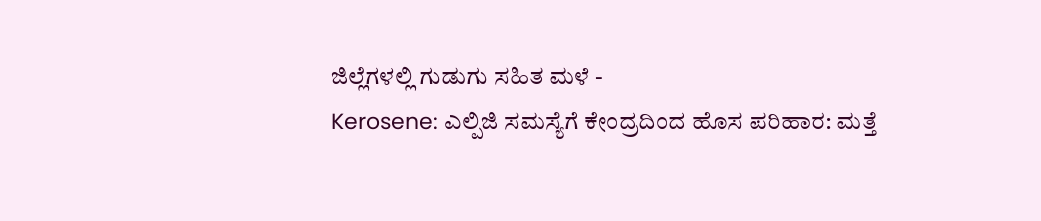ಜಿಲ್ಲೆಗಳಲ್ಲಿ ಗುಡುಗು ಸಹಿತ ಮಳೆ -
Kerosene: ಎಲ್ಪಿಜಿ ಸಮಸ್ಯೆಗೆ ಕೇಂದ್ರದಿಂದ ಹೊಸ ಪರಿಹಾರ: ಮತ್ತೆ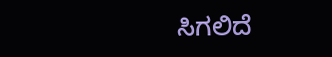ಸಿಗಲಿದೆ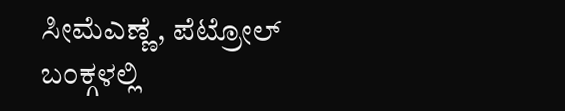ಸೀಮೆಎಣ್ಣೆ, ಪೆಟ್ರೋಲ್ ಬಂಕ್ಗಳಲ್ಲಿ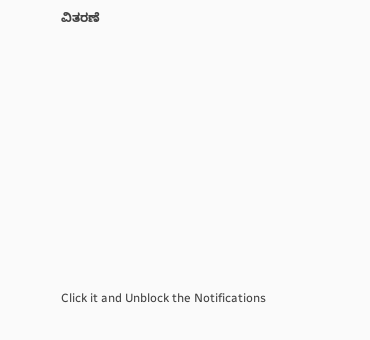ವಿತರಣೆ












Click it and Unblock the Notifications